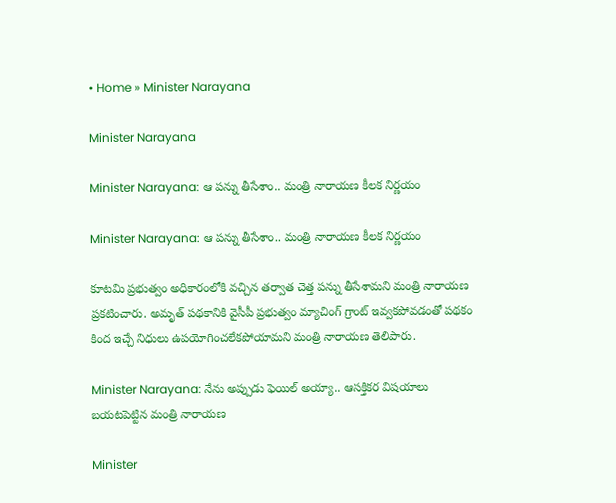• Home » Minister Narayana

Minister Narayana

Minister Narayana: ఆ పన్ను తీసేశాం.. మంత్రి నారాయణ కీలక నిర్ణయం

Minister Narayana: ఆ పన్ను తీసేశాం.. మంత్రి నారాయణ కీలక నిర్ణయం

కూటమి ప్రభుత్వం అధికారంలోకి వచ్చిన తర్వాత చెత్త పన్ను తీసేశామని మంత్రి నారాయణ ప్రకటించారు. అమృత్ పథకానికి వైసీపీ ప్రభుత్వం మ్యాచింగ్ గ్రాంట్ ఇవ్వకపోవడంతో పథకం కింద ఇచ్చే నిధులు ఉపయోగించలేకపోయామని మంత్రి నారాయణ తెలిపారు.

Minister Narayana: నేను అప్పుడు ఫెయిల్ అయ్యా.. ఆసక్తికర విషయాలు బయటపెట్టిన మంత్రి నారాయణ

Minister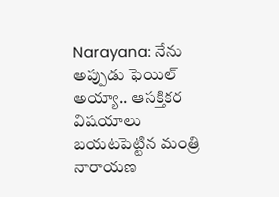Narayana: నేను అప్పుడు ఫెయిల్ అయ్యా.. ఆసక్తికర విషయాలు బయటపెట్టిన మంత్రి నారాయణ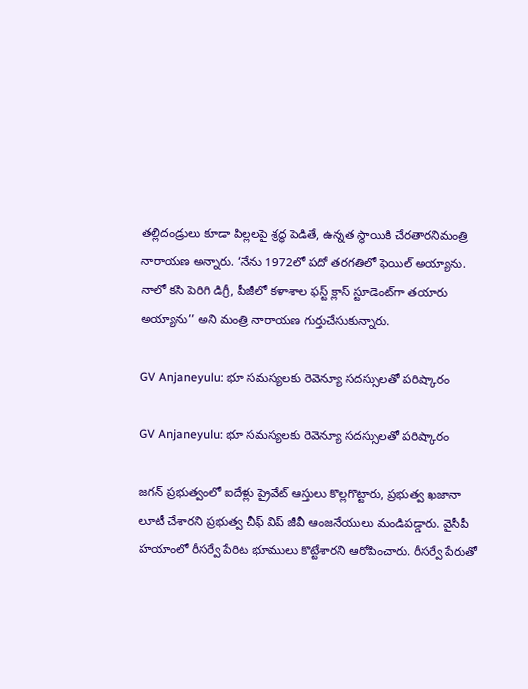తల్లిదండ్రులు కూడా పిల్లలపై శ్రద్ధ పెడితే, ఉన్నత స్థాయికి చేరతారనిమంత్రి నారాయణ అన్నారు. ‘నేను 1972లో పదో తరగతిలో ఫెయిల్ అయ్యాను. నాలో కసి పెరిగి డిగ్రీ, పీజీలో కళాశాల ఫస్ట్ క్లాస్ స్టూడెంట్‌గా తయారు అయ్యాను’’ అని మంత్రి నారాయణ గుర్తుచేసుకున్నారు.

GV Anjaneyulu: భూ సమస్యలకు రెవెన్యూ సదస్సులతో పరిష్కారం

GV Anjaneyulu: భూ సమస్యలకు రెవెన్యూ సదస్సులతో పరిష్కారం

జగన్ ప్రభుత్వంలో ఐదేళ్లు ప్రైవేట్ ఆస్తులు కొల్లగొట్టారు, ప్రభుత్వ ఖజానా లూటీ చేశారని ప్రభుత్వ చీఫ్ విప్ జీవీ ఆంజనేయులు మండిపడ్డారు. వైసీపీ హయాంలో రీసర్వే పేరిట భూములు కొట్టేశారని ఆరోపించారు. రీసర్వే పేరుతో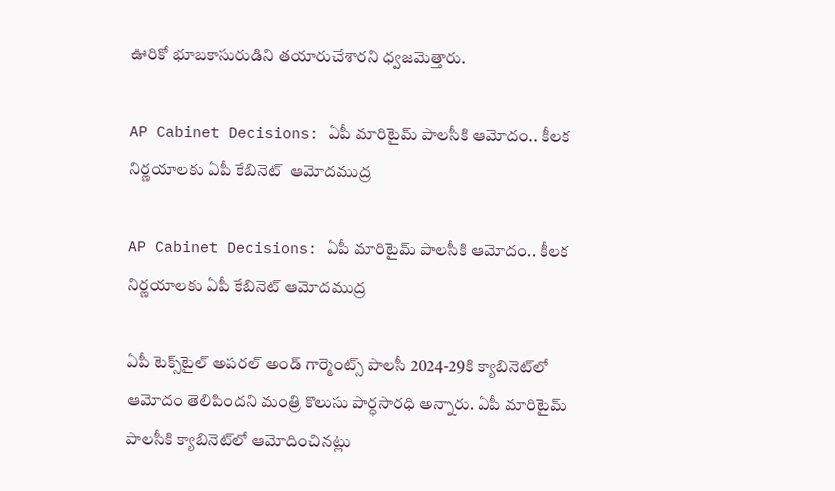ఊరికో భూబకాసురుడిని తయారుచేశారని ధ్వజమెత్తారు.

AP Cabinet Decisions: ఏపీ మారిటైమ్ పాలసీకి ఆమోదం.. కీలక నిర్ణయాలకు ఏపీ కేబినెట్‌  ఆమోదముద్ర

AP Cabinet Decisions: ఏపీ మారిటైమ్ పాలసీకి ఆమోదం.. కీలక నిర్ణయాలకు ఏపీ కేబినెట్‌ ఆమోదముద్ర

ఏపీ టెక్స్‌టైల్ అపరల్ అండ్ గార్మెంట్స్ పాలసీ 2024-29కి క్యాబినెట్‌లో ఆమోదం తెలిపిందని మంత్రి కొలుసు పార్ధసారధి అన్నారు. ఏపీ మారిటైమ్ పాలసీకి క్యాబినెట్‌లో ఆమోదించినట్లు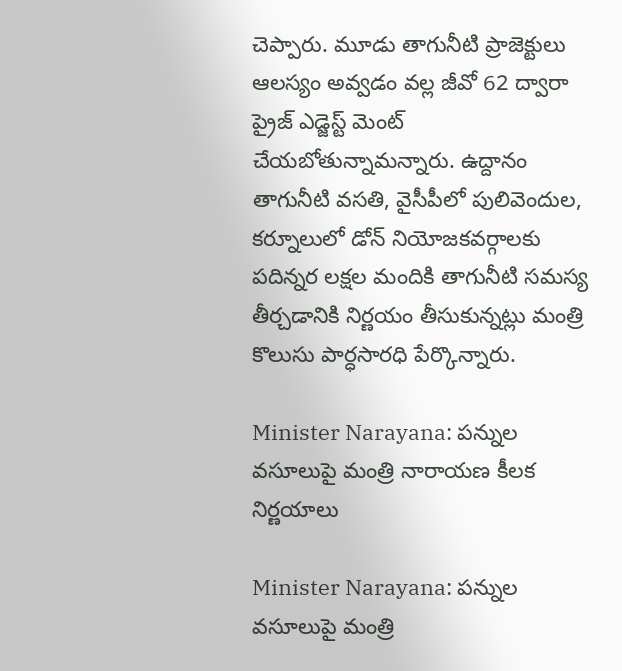చెప్పారు. మూడు తాగునీటి ప్రాజెక్టులు ఆలస్యం అవ్వడం వల్ల జీవో 62 ద్వారా ప్రైజ్ ఎడ్జెస్ట్ మెంట్ చేయబోతున్నామన్నారు. ఉద్దానం తాగునీటి వసతి, వైసీపీలో పులివెందుల, కర్నూలులో డోన్ నియోజకవర్గాలకు పదిన్నర లక్షల మందికి తాగునీటి సమస్య తీర్చడానికి నిర్ణయం తీసుకున్నట్లు మంత్రి కొలుసు పార్ధసారధి పేర్కొన్నారు.

Minister Narayana: పన్నుల వసూలుపై మంత్రి నారాయణ కీలక నిర్ణయాలు

Minister Narayana: పన్నుల వసూలుపై మంత్రి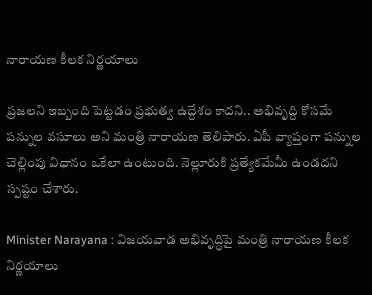నారాయణ కీలక నిర్ణయాలు

ప్రజలని ఇబ్బంది పెట్టడం ప్రభుత్వ ఉద్దేశం కాదని.. అభివృద్ది కోసమే పన్నుల వసూలు అని మంత్రి నారాయణ తెలిపారు. ఏపీ వ్యాప్తంగా పన్నుల చెల్లింపు విధానం ఒకేలా ఉంటుంది. నెల్లూరుకి ప్రత్యేకమేమీ ఉండదని స్పష్టం చేశారు.

Minister Narayana : విజయవాడ అభివృద్ధిపై మంత్రి నారాయణ కీలక నిర్ణయాలు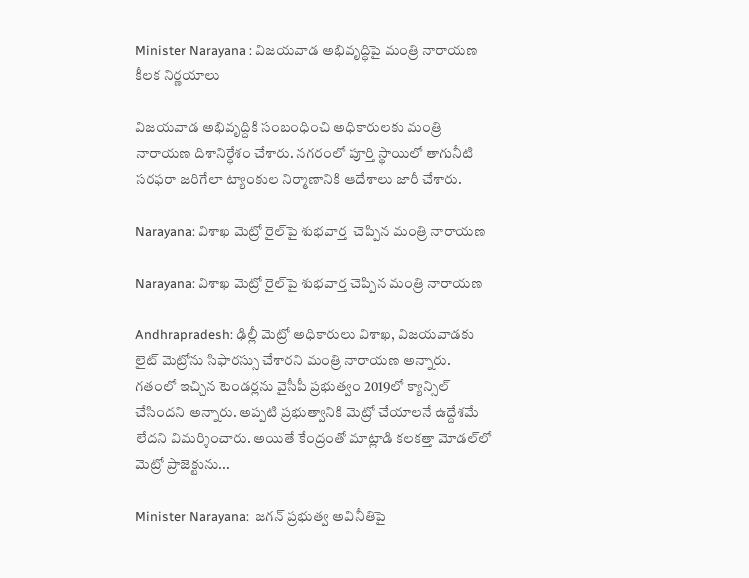Minister Narayana : విజయవాడ అభివృద్ధిపై మంత్రి నారాయణ కీలక నిర్ణయాలు

విజ‌య‌వాడ అభివృద్దికి సంబంధించి అధికారుల‌కు మంత్రి నారాయ‌ణ‌ దిశానిర్ధేశం చేశారు. న‌గ‌రంలో పూర్తి స్థాయిలో తాగునీటి స‌ర‌ఫ‌రా జ‌రిగేలా ట్యాంకుల నిర్మాణానికి ఆదేశాలు జారీ చేశారు.

Narayana: విశాఖ మెట్రో రైల్‌పై శుభవార్త  చెప్పిన మంత్రి నారాయణ

Narayana: విశాఖ మెట్రో రైల్‌పై శుభవార్త చెప్పిన మంత్రి నారాయణ

Andhrapradesh: ఢిల్లీ మెట్రో అధికారులు విశాఖ, విజయవాడకు లైట్ మెట్రోను సిఫారస్సు చేశారని మంత్రి నారాయణ అన్నారు. గతంలో ఇచ్చిన టెండర్లను వైసీపీ ప్రభుత్వం 2019లో క్యాన్సిల్ చేసిందని అన్నారు. అప్పటి ప్రభుత్వానికి మెట్రో చేయాలనే ఉద్దేశమే లేదని విమర్శించారు. అయితే కేంద్రంతో మాట్లాడి కలకత్తా మోడల్‌లో మెట్రో ప్రాజెక్టును...

Minister Narayana:  జగన్ ప్రభుత్వ అవినీతిపై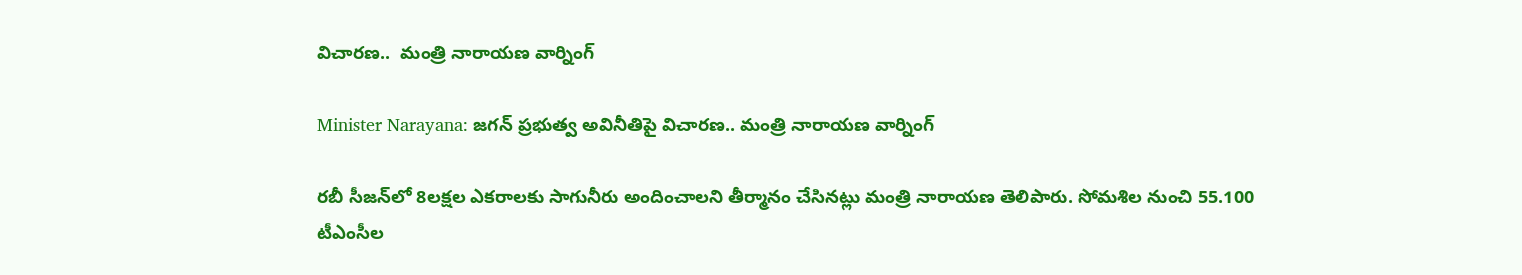విచారణ..  మంత్రి నారాయణ వార్నింగ్

Minister Narayana: జగన్ ప్రభుత్వ అవినీతిపై విచారణ.. మంత్రి నారాయణ వార్నింగ్

రబీ సీజన్‌లో 8లక్షల ఎకరాలకు సాగునీరు అందించాలని తీర్మానం చేసినట్లు మంత్రి నారాయణ తెలిపారు. సోమశిల నుంచి 55.100 టీఎంసీల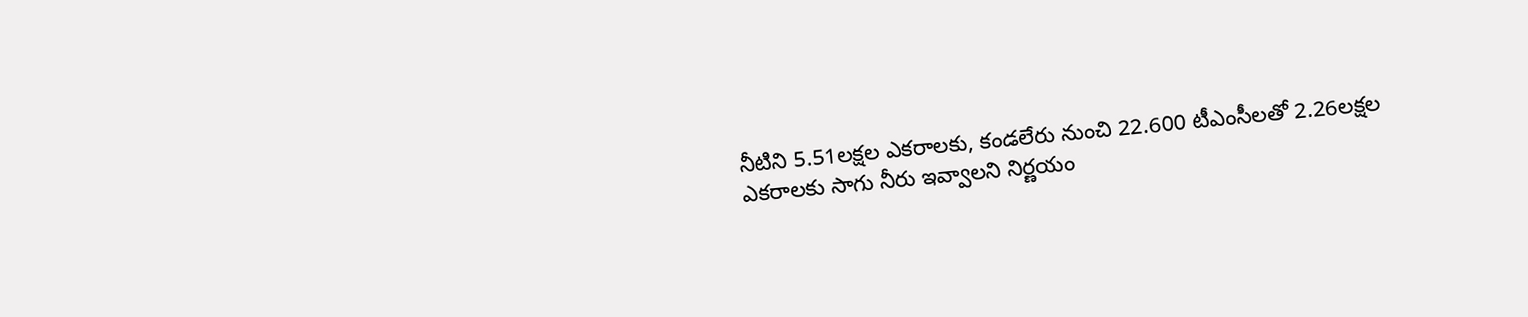నీటిని 5.51లక్షల ఎకరాలకు, కండలేరు నుంచి 22.600 టీఎంసీలతో 2.26లక్షల ఎకరాలకు సాగు నీరు ఇవ్వాలని నిర్ణయం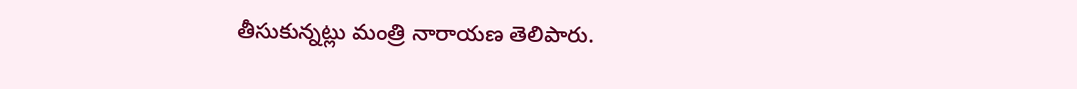తీసుకున్నట్లు మంత్రి నారాయణ తెలిపారు.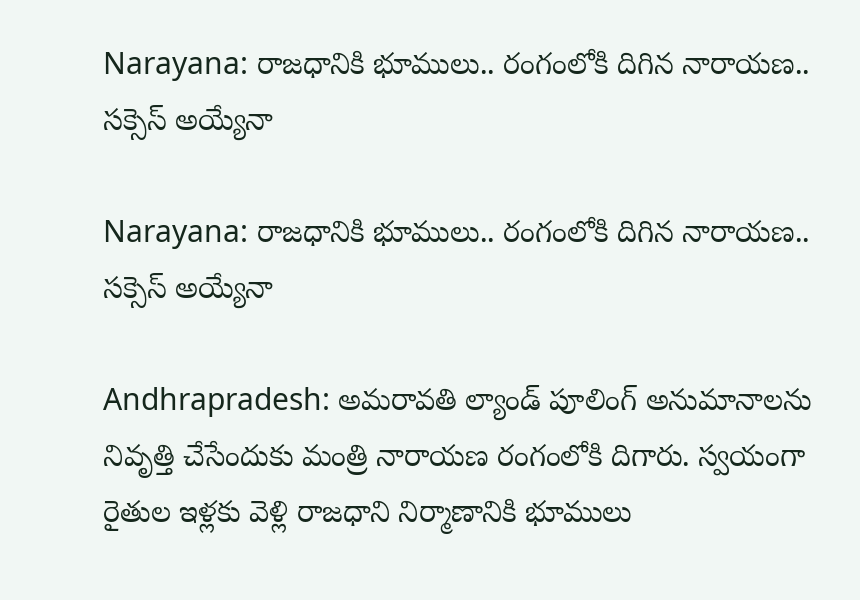Narayana: రాజధానికి భూములు.. రంగంలోకి దిగిన నారాయణ.. సక్సెస్ అయ్యేనా

Narayana: రాజధానికి భూములు.. రంగంలోకి దిగిన నారాయణ.. సక్సెస్ అయ్యేనా

Andhrapradesh: అమరావతి ల్యాండ్ పూలింగ్ అనుమానాలను నివృత్తి చేసేందుకు మంత్రి నారాయణ రంగంలోకి దిగారు. స్వయంగా రైతుల ఇళ్లకు వెళ్లి రాజధాని నిర్మాణానికి భూములు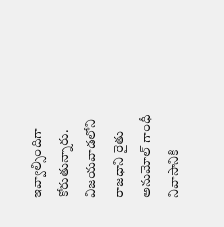ఇవ్వాల్సిందిగా కోరుతున్నారు. విజయవాడలోని రాజధాని రైతు అనుమోల్ గాంధీ నివాసానికి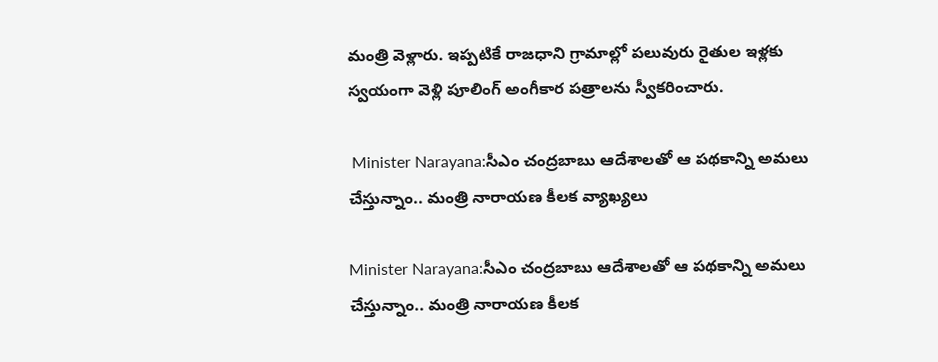మంత్రి వెళ్లారు. ఇప్పటికే రాజధాని గ్రామాల్లో పలువురు రైతుల ఇళ్లకు స్వయంగా వెళ్లి పూలింగ్ అంగీకార పత్రాలను స్వీకరించారు.

 Minister Narayana:సీఎం చంద్రబాబు ఆదేశాలతో ఆ పథకాన్ని అమలు చేస్తున్నాం.. మంత్రి నారాయణ కీలక వ్యాఖ్యలు

Minister Narayana:సీఎం చంద్రబాబు ఆదేశాలతో ఆ పథకాన్ని అమలు చేస్తున్నాం.. మంత్రి నారాయణ కీలక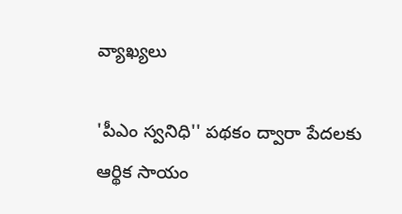వ్యాఖ్యలు

'పీఎం స్వనిధి'' పథకం ద్వారా పేదలకు ఆర్థిక సాయం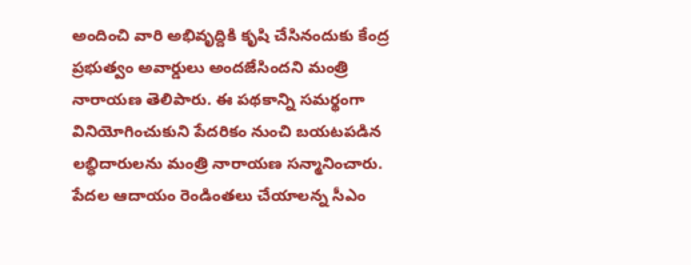అందించి వారి అభివృద్దికి కృషి చేసినందుకు కేంద్ర ప్రభుత్వం అవార్డులు అందజేసిందని మంత్రి నారాయణ తెలిపారు. ఈ పథకాన్ని సమర్థంగా వినియోగించుకుని పేదరికం నుంచి బయటపడిన లబ్ధిదారులను మంత్రి నారాయణ సన్మానించారు. పేదల ఆదాయం రెండింతలు చేయాలన్న సీఎం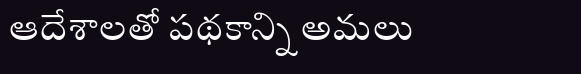ఆదేశాలతో పథకాన్ని అమలు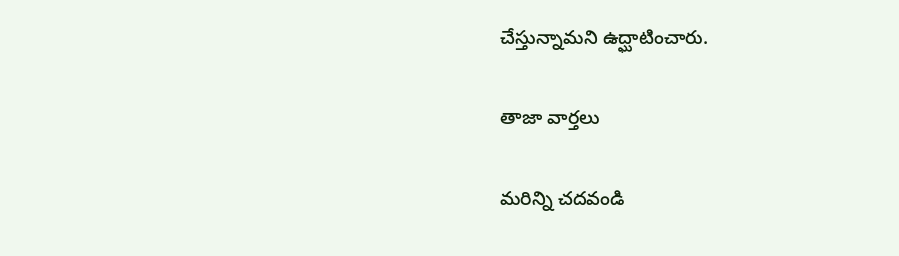చేస్తున్నామని ఉద్ఘాటించారు.

తాజా వార్తలు

మరిన్ని చదవండి